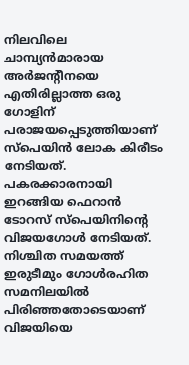നിലവിലെ ചാമ്പ്യൻമാരായ അർജന്റീനയെ എതിരില്ലാത്ത ഒരു ഗോളിന് പരാജയപ്പെടുത്തിയാണ് സ്പെയിൻ ലോക കിരീടം നേടിയത്.
പകരക്കാരനായി ഇറങ്ങിയ ഫെറാൻ ടോറസ് സ്പെയിനിന്റെ വിജയഗോൾ നേടിയത്.
നിശ്ചിത സമയത്ത് ഇരുടീമും ഗോൾരഹിത സമനിലയിൽ പിരിഞ്ഞതോടെയാണ് വിജയിയെ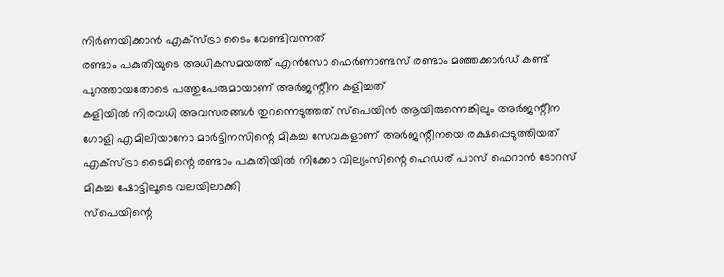നിർണയിക്കാൻ എക്സ്ട്രാ ടൈം വേണ്ടിവന്നത്
രണ്ടാം പകുതിയുടെ അധികസമയത്ത് എൻസോ ഫെർണാണ്ടസ് രണ്ടാം മഞ്ഞക്കാർഡ് കണ്ട് പുറത്തായതോടെ പത്തുപേരുമായാണ് അർജന്റീന കളിച്ചത്
കളിയിൽ നിരവധി അവസരങ്ങൾ തുറന്നെടുത്തത് സ്പെയിൻ ആയിരുന്നെങ്കിലും അർജന്റീന ഗോളി എമിലിയാനോ മാർട്ടിനസിന്റെ മികച്ച സേവകളാണ് അർജന്റീനയെ രക്ഷപ്പെടുത്തിയത്
എക്സ്ട്രാ ടൈമിന്റെ രണ്ടാം പകുതിയിൽ നിക്കോ വില്യംസിന്റെ ഹെഡര് പാസ് ഫെറാൻ ടോറസ് മികച്ച ഷോട്ടിലൂടെ വലയിലാക്കി
സ്പെയിന്റെ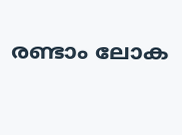രണ്ടാം ലോക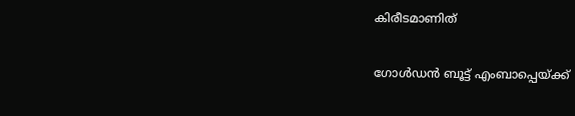കിരീടമാണിത്

ഗോൾഡൻ ബൂട്ട് എംബാപ്പെയ്ക്ക്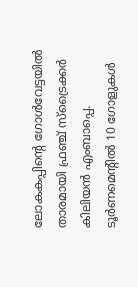ലോകകപ്പിന്റെ ഗോൾവേട്ടയിൽ താരമായി ഫ്രഞ്ച് സ്ട്രൈക്കർ കിലിയൻ എംബാപ്പെ.
ടൂർണമെന്റിൽ 10 ഗോളുകൾ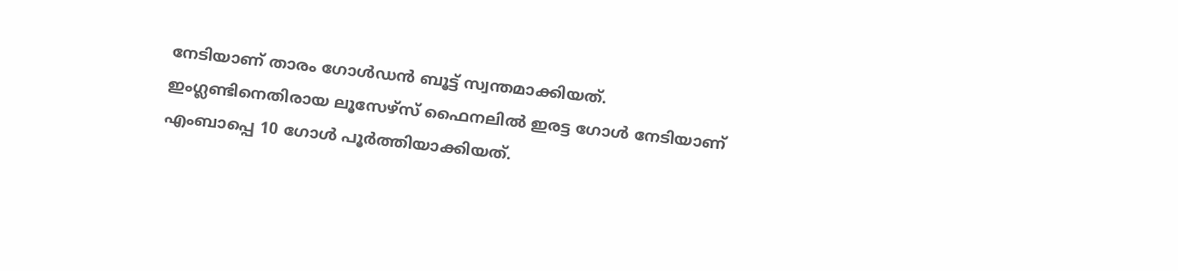നേടിയാണ് താരം ഗോൾഡൻ ബൂട്ട് സ്വന്തമാക്കിയത്.
ഇംഗ്ലണ്ടിനെതിരായ ലൂസേഴ്സ് ഫൈനലിൽ ഇരട്ട ഗോൾ നേടിയാണ് എംബാപ്പെ 10 ഗോൾ പൂർത്തിയാക്കിയത്.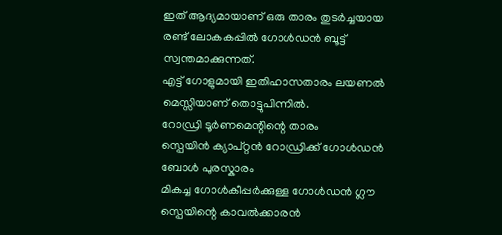ഇത് ആദ്യമായാണ് ഒരു താരം തുടർച്ചയായ രണ്ട് ലോകകപ്പിൽ ഗോൾഡൻ ബൂട്ട് സ്വന്തമാക്കുന്നത്.
എട്ട് ഗോളുമായി ഇതിഹാസതാരം ലയണൽ മെസ്സിയാണ് തൊട്ടുപിന്നിൽ.
റോഡ്രി ടൂർണമെന്റിന്റെ താരം
സ്പെയിൻ ക്യാപ്റ്റൻ റോഡ്രിക്ക് ഗോൾഡൻ ബോൾ പുരസ്കാരം
മികച്ച ഗോൾകീപ്പർക്കുള്ള ഗോൾഡൻ ഗ്ലൗ സ്പെയിന്റെ കാവൽക്കാരൻ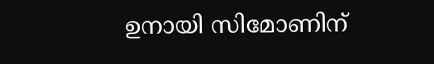ഉനായി സിമോണിന്